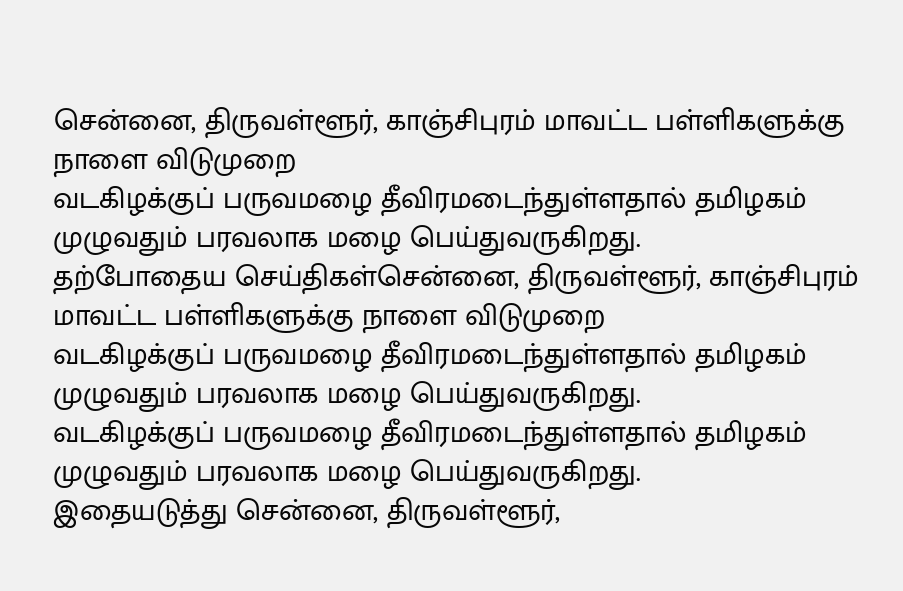சென்னை, திருவள்ளூர், காஞ்சிபுரம் மாவட்ட பள்ளிகளுக்கு நாளை விடுமுறை
வடகிழக்குப் பருவமழை தீவிரமடைந்துள்ளதால் தமிழகம் முழுவதும் பரவலாக மழை பெய்துவருகிறது.
தற்போதைய செய்திகள்சென்னை, திருவள்ளூர், காஞ்சிபுரம் மாவட்ட பள்ளிகளுக்கு நாளை விடுமுறை
வடகிழக்குப் பருவமழை தீவிரமடைந்துள்ளதால் தமிழகம் முழுவதும் பரவலாக மழை பெய்துவருகிறது.
வடகிழக்குப் பருவமழை தீவிரமடைந்துள்ளதால் தமிழகம் முழுவதும் பரவலாக மழை பெய்துவருகிறது.
இதையடுத்து சென்னை, திருவள்ளூர்,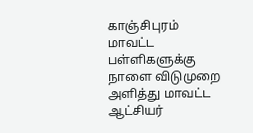காஞ்சிபுரம் மாவட்ட பள்ளிகளுக்கு நாளை விடுமுறை அளித்து மாவட்ட ஆட்சியர்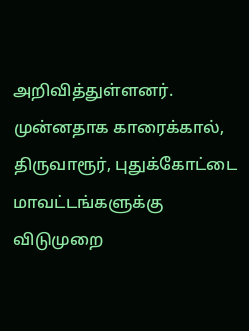அறிவித்துள்ளனர். முன்னதாக காரைக்கால், திருவாரூர், புதுக்கோட்டை மாவட்டங்களுக்கு விடுமுறை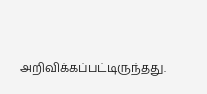அறிவிக்கப்பட்டிருந்தது.